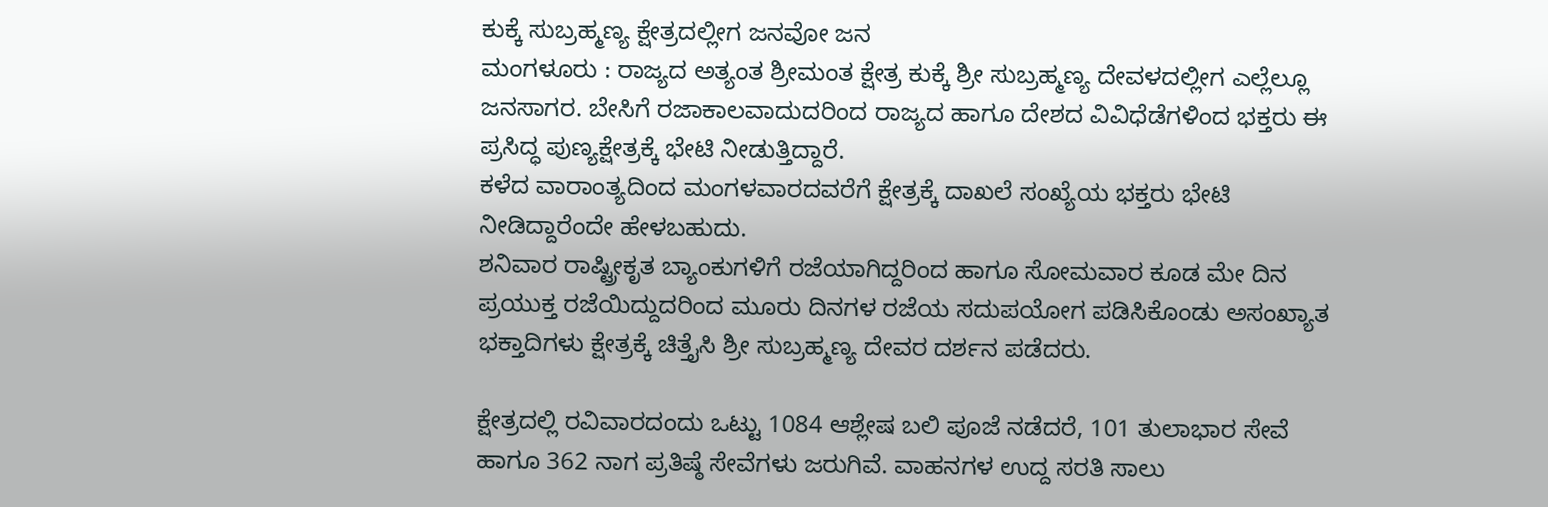ಕುಕ್ಕೆ ಸುಬ್ರಹ್ಮಣ್ಯ ಕ್ಷೇತ್ರದಲ್ಲೀಗ ಜನವೋ ಜನ
ಮಂಗಳೂರು : ರಾಜ್ಯದ ಅತ್ಯಂತ ಶ್ರೀಮಂತ ಕ್ಷೇತ್ರ ಕುಕ್ಕೆ ಶ್ರೀ ಸುಬ್ರಹ್ಮಣ್ಯ ದೇವಳದಲ್ಲೀಗ ಎಲ್ಲೆಲ್ಲೂ ಜನಸಾಗರ. ಬೇಸಿಗೆ ರಜಾಕಾಲವಾದುದರಿಂದ ರಾಜ್ಯದ ಹಾಗೂ ದೇಶದ ವಿವಿಧೆಡೆಗಳಿಂದ ಭಕ್ತರು ಈ ಪ್ರಸಿದ್ಧ ಪುಣ್ಯಕ್ಷೇತ್ರಕ್ಕೆ ಭೇಟಿ ನೀಡುತ್ತಿದ್ದಾರೆ.
ಕಳೆದ ವಾರಾಂತ್ಯದಿಂದ ಮಂಗಳವಾರದವರೆಗೆ ಕ್ಷೇತ್ರಕ್ಕೆ ದಾಖಲೆ ಸಂಖ್ಯೆಯ ಭಕ್ತರು ಭೇಟಿ ನೀಡಿದ್ದಾರೆಂದೇ ಹೇಳಬಹುದು.
ಶನಿವಾರ ರಾಷ್ಟ್ರೀಕೃತ ಬ್ಯಾಂಕುಗಳಿಗೆ ರಜೆಯಾಗಿದ್ದರಿಂದ ಹಾಗೂ ಸೋಮವಾರ ಕೂಡ ಮೇ ದಿನ ಪ್ರಯುಕ್ತ ರಜೆಯಿದ್ದುದರಿಂದ ಮೂರು ದಿನಗಳ ರಜೆಯ ಸದುಪಯೋಗ ಪಡಿಸಿಕೊಂಡು ಅಸಂಖ್ಯಾತ ಭಕ್ತಾದಿಗಳು ಕ್ಷೇತ್ರಕ್ಕೆ ಚಿತ್ತೈಸಿ ಶ್ರೀ ಸುಬ್ರಹ್ಮಣ್ಯ ದೇವರ ದರ್ಶನ ಪಡೆದರು.

ಕ್ಷೇತ್ರದಲ್ಲಿ ರವಿವಾರದಂದು ಒಟ್ಟು 1084 ಆಶ್ಲೇಷ ಬಲಿ ಪೂಜೆ ನಡೆದರೆ, 101 ತುಲಾಭಾರ ಸೇವೆ ಹಾಗೂ 362 ನಾಗ ಪ್ರತಿಷ್ಠೆ ಸೇವೆಗಳು ಜರುಗಿವೆ. ವಾಹನಗಳ ಉದ್ದ ಸರತಿ ಸಾಲು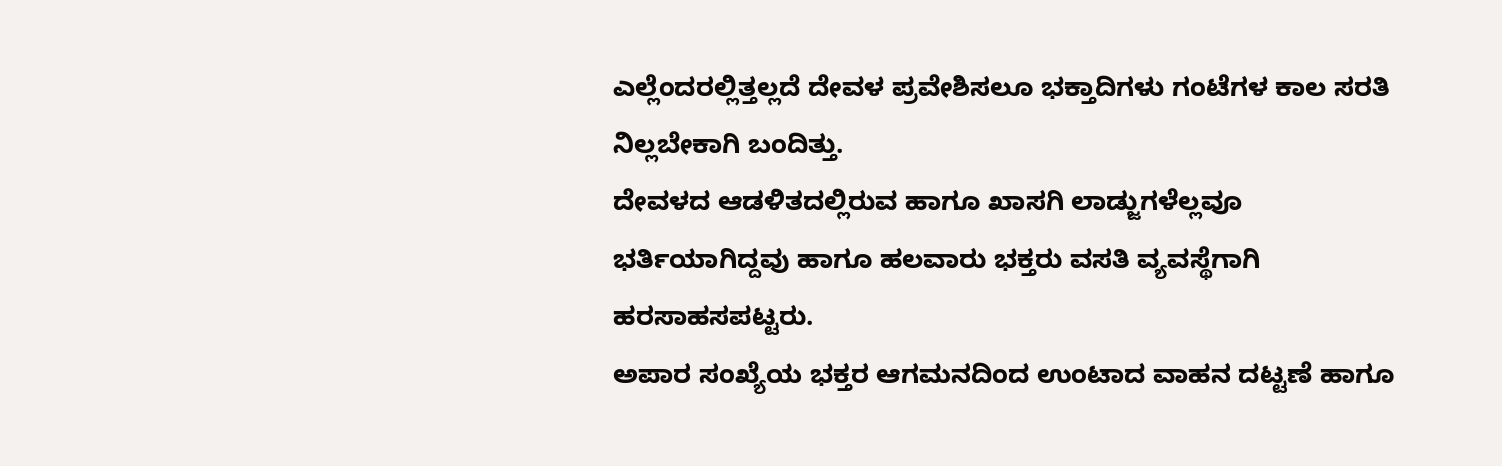ಎಲ್ಲೆಂದರಲ್ಲಿತ್ತಲ್ಲದೆ ದೇವಳ ಪ್ರವೇಶಿಸಲೂ ಭಕ್ತಾದಿಗಳು ಗಂಟೆಗಳ ಕಾಲ ಸರತಿ ನಿಲ್ಲಬೇಕಾಗಿ ಬಂದಿತ್ತು.
ದೇವಳದ ಆಡಳಿತದಲ್ಲಿರುವ ಹಾಗೂ ಖಾಸಗಿ ಲಾಡ್ಜುಗಳೆಲ್ಲವೂ ಭರ್ತಿಯಾಗಿದ್ದವು ಹಾಗೂ ಹಲವಾರು ಭಕ್ತರು ವಸತಿ ವ್ಯವಸ್ಥೆಗಾಗಿ ಹರಸಾಹಸಪಟ್ಟರು.
ಅಪಾರ ಸಂಖ್ಯೆಯ ಭಕ್ತರ ಆಗಮನದಿಂದ ಉಂಟಾದ ವಾಹನ ದಟ್ಟಣೆ ಹಾಗೂ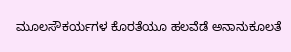ಮೂಲಸೌಕರ್ಯಗಳ ಕೊರತೆಯೂ ಹಲವೆಡೆ ಅನಾನುಕೂಲತೆ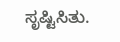ಸೃಷ್ಟಿಸಿತು.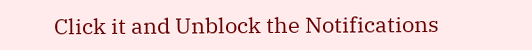Click it and Unblock the Notifications